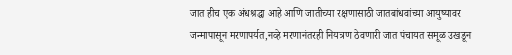जात हीच एक अंधश्रद्धा आहे आणि जातीच्या रक्षणासाठी जातबांधवांच्या आयुष्यावर जन्मापासून मरणापर्यत,नव्हे मरणानंतरही नियत्रण ठेवणारी जात पंचायत समूळ उखडून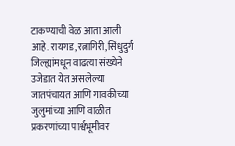टाकण्याची वेळ आता आली आहे. रायगड,रत्नागिरी,सिंधुदुर्ग जिल्ह्यांमधून वाढत्या संख्येने उजेडात येत असलेल्या जातपंचायत आणि गावकीच्या जुलुमांच्या आणि वाळीत प्रकरणांच्या पार्श्वभूमीवर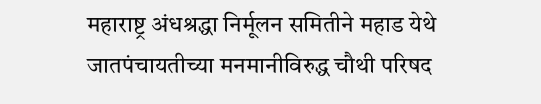महाराष्ट्र अंधश्रद्धा निर्मूलन समितीने महाड येथे जातपंचायतीच्या मनमानीविरुद्ध चौथी परिषद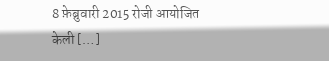8 फ़ेब्रुवारी 2015 रोजी आयोजित केली […]